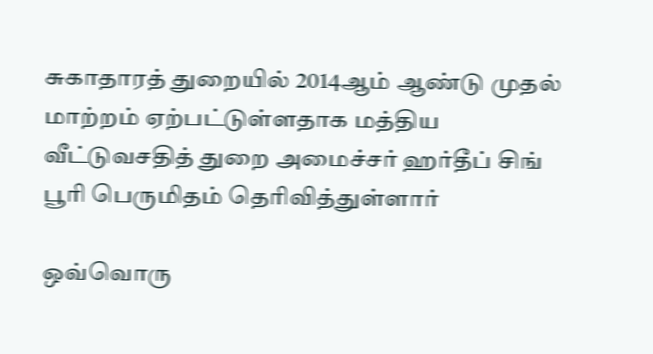சுகாதாரத் துறையில் 2014ஆம் ஆண்டு முதல் மாற்றம் ஏற்பட்டுள்ளதாக மத்திய வீட்டுவசதித் துறை அமைச்சர் ஹர்தீப் சிங் பூரி பெருமிதம் தெரிவித்துள்ளார்

ஒவ்வொரு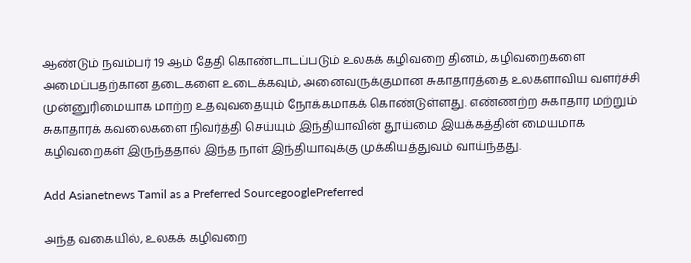ஆண்டும் நவம்பர் 19 ஆம் தேதி கொண்டாடப்படும் உலகக் கழிவறை தினம், கழிவறைகளை அமைப்பதற்கான தடைகளை உடைக்கவும், அனைவருக்குமான சுகாதாரத்தை உலகளாவிய வளர்ச்சி முன்னுரிமையாக மாற்ற உதவுவதையும் நோக்கமாகக் கொண்டுள்ளது. எண்ணற்ற சுகாதார மற்றும் சுகாதாரக் கவலைகளை நிவர்த்தி செய்யும் இந்தியாவின் தூய்மை இயக்கத்தின் மையமாக கழிவறைகள் இருந்ததால் இந்த நாள் இந்தியாவுக்கு முக்கியத்துவம் வாய்ந்தது.

Add Asianetnews Tamil as a Preferred SourcegooglePreferred

அந்த வகையில், உலகக் கழிவறை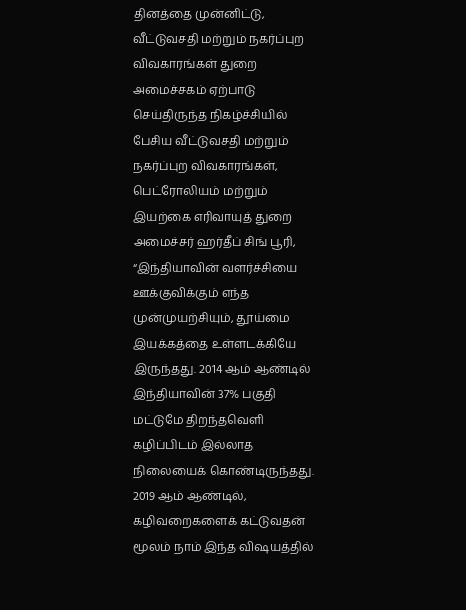தினத்தை முன்னிட்டு, வீட்டுவசதி மற்றும் நகர்ப்புற விவகாரங்கள் துறை அமைச்சகம் ஏற்பாடு செய்திருந்த நிகழ்ச்சியில் பேசிய வீட்டுவசதி மற்றும் நகர்ப்புற விவகாரங்கள், பெட்ரோலியம் மற்றும் இயற்கை எரிவாயுத் துறை அமைச்சர் ஹர்தீப் சிங் பூரி, “இந்தியாவின் வளர்ச்சியை ஊக்குவிக்கும் எந்த முன்முயற்சியும், தூய்மை இயக்கத்தை உள்ளடக்கியே இருந்தது. 2014 ஆம் ஆண்டில் இந்தியாவின் 37% பகுதி மட்டுமே திறந்தவெளி கழிப்பிடம் இல்லாத நிலையைக் கொண்டிருந்தது. 2019 ஆம் ஆண்டில், கழிவறைகளைக் கட்டுவதன் மூலம் நாம் இந்த விஷயத்தில்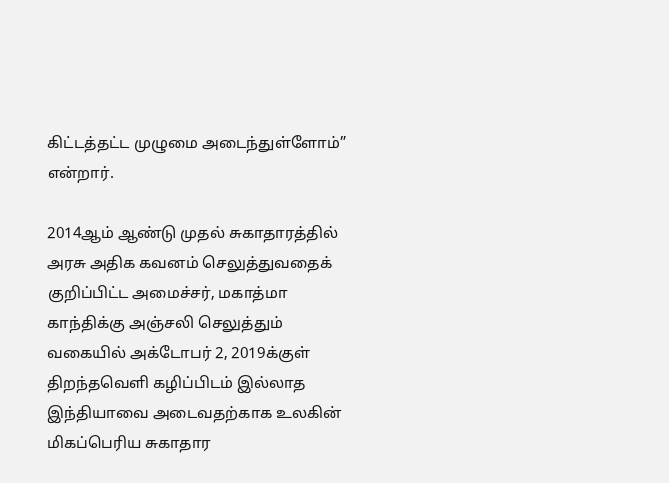கிட்டத்தட்ட முழுமை அடைந்துள்ளோம்” என்றார்.

2014ஆம் ஆண்டு முதல் சுகாதாரத்தில் அரசு அதிக கவனம் செலுத்துவதைக் குறிப்பிட்ட அமைச்சர், மகாத்மா காந்திக்கு அஞ்சலி செலுத்தும் வகையில் அக்டோபர் 2, 2019க்குள் திறந்தவெளி கழிப்பிடம் இல்லாத இந்தியாவை அடைவதற்காக உலகின் மிகப்பெரிய சுகாதார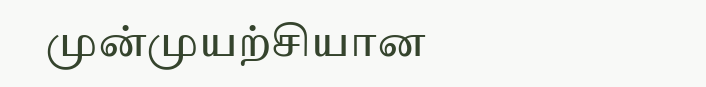முன்முயற்சியான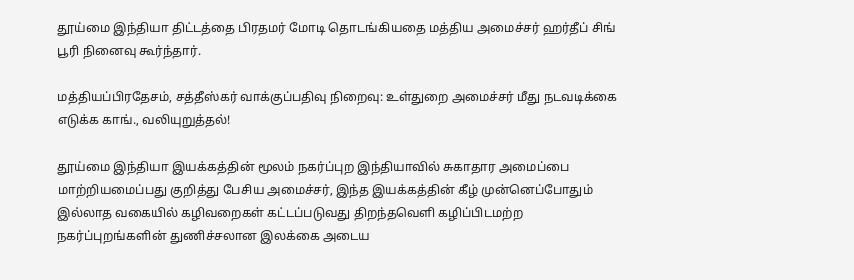தூய்மை இந்தியா திட்டத்தை பிரதமர் மோடி தொடங்கியதை மத்திய அமைச்சர் ஹர்தீப் சிங் பூரி நினைவு கூர்ந்தார்.

மத்தியப்பிரதேசம், சத்தீஸ்கர் வாக்குப்பதிவு நிறைவு: உள்துறை அமைச்சர் மீது நடவடிக்கை எடுக்க காங்., வலியுறுத்தல்!

தூய்மை இந்தியா இயக்கத்தின் மூலம் நகர்ப்புற இந்தியாவில் சுகாதார அமைப்பை மாற்றியமைப்பது குறித்து பேசிய அமைச்சர், இந்த இயக்கத்தின் கீழ் முன்னெப்போதும் இல்லாத வகையில் கழிவறைகள் கட்டப்படுவது திறந்தவெளி கழிப்பிடமற்ற நகர்ப்புறங்களின் துணிச்சலான இலக்கை அடைய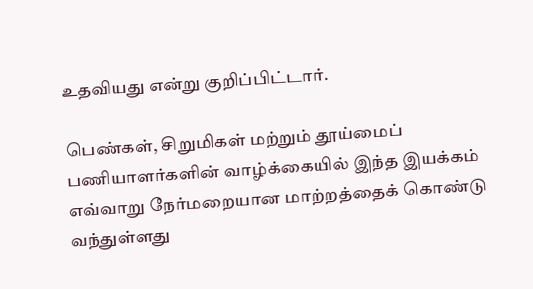உதவியது என்று குறிப்பிட்டார்.

பெண்கள், சிறுமிகள் மற்றும் தூய்மைப் பணியாளர்களின் வாழ்க்கையில் இந்த இயக்கம் எவ்வாறு நேர்மறையான மாற்றத்தைக் கொண்டு வந்துள்ளது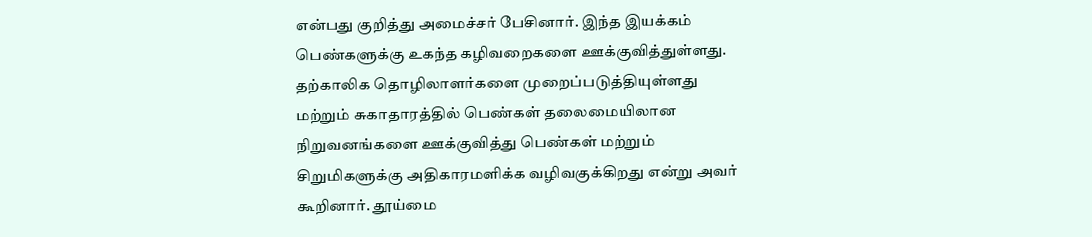என்பது குறித்து அமைச்சர் பேசினார். இந்த இயக்கம் பெண்களுக்கு உகந்த கழிவறைகளை ஊக்குவித்துள்ளது. தற்காலிக தொழிலாளர்களை முறைப்படுத்தியுள்ளது மற்றும் சுகாதாரத்தில் பெண்கள் தலைமையிலான நிறுவனங்களை ஊக்குவித்து பெண்கள் மற்றும் சிறுமிகளுக்கு அதிகாரமளிக்க வழிவகுக்கிறது என்று அவர் கூறினார். தூய்மை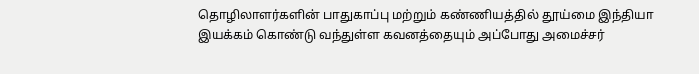தொழிலாளர்களின் பாதுகாப்பு மற்றும் கண்ணியத்தில் தூய்மை இந்தியா இயக்கம் கொண்டு வந்துள்ள கவனத்தையும் அப்போது அமைச்சர்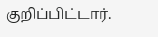குறிப்பிட்டார்.